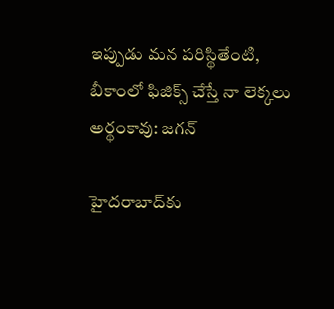ఇప్పుడు మన పరిస్థితేంటి, బీకాంలో ఫిజిక్స్ చేస్తే నా లెక్కలు అర్థంకావు: జగన్

హైదరాబాద్‌కు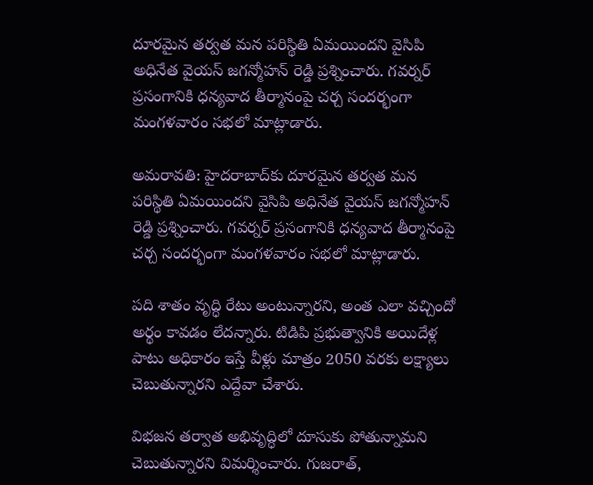దూరమైన తర్వత మన పరిస్థితి ఏమయిందని వైసిపి అధినేత వైయస్ జగన్మోహన్ రెడ్డి ప్రశ్నించారు. గవర్నర్ ప్రసంగానికి ధన్యవాద తీర్మానంపై చర్చ సందర్భంగా మంగళవారం సభలో మాట్లాడారు.

అమరావతి: హైదరాబాద్‌కు దూరమైన తర్వత మన పరిస్థితి ఏమయిందని వైసిపి అధినేత వైయస్ జగన్మోహన్ రెడ్డి ప్రశ్నించారు. గవర్నర్ ప్రసంగానికి ధన్యవాద తీర్మానంపై చర్చ సందర్భంగా మంగళవారం సభలో మాట్లాడారు.

పది శాతం వృద్ధి రేటు అంటున్నారని, అంత ఎలా వచ్చిందో అర్థం కావడం లేదన్నారు. టిడిపి ప్రభుత్వానికి అయిదేళ్ల పాటు అధికారం ఇస్తే వీళ్లు మాత్రం 2050 వరకు లక్ష్యాలు చెబుతున్నారని ఎద్దేవా చేశారు.

విభజన తర్వాత అభివృద్ధిలో దూసుకు పోతున్నామని చెబుతున్నారని విమర్శించారు. గుజరాత్,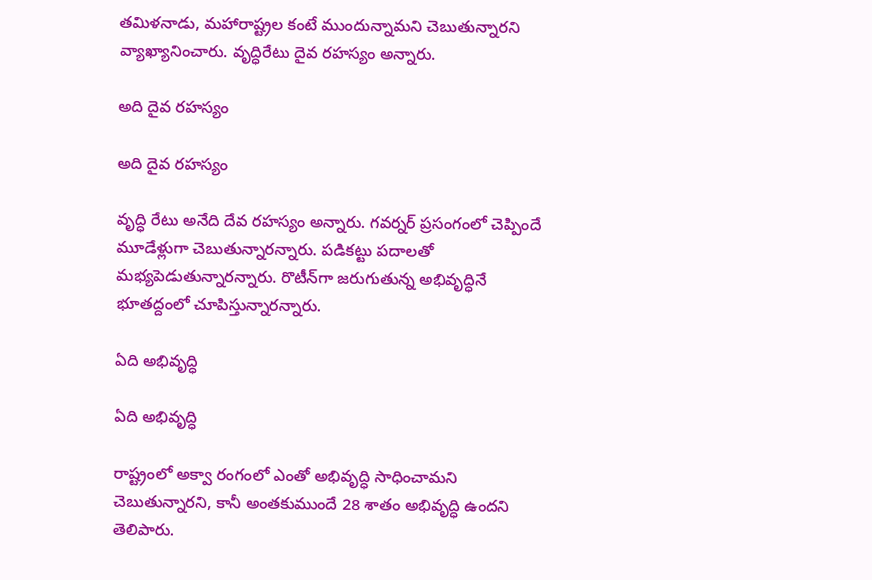తమిళనాడు, మహారాష్ట్రల కంటే ముందున్నామని చెబుతున్నారని వ్యాఖ్యానించారు. వృద్ధిరేటు దైవ రహస్యం అన్నారు.

అది దైవ రహస్యం

అది దైవ రహస్యం

వృద్ధి రేటు అనేది దేవ రహస్యం అన్నారు. గవర్నర్ ప్రసంగంలో చెప్పిందే మూడేళ్లుగా చెబుతున్నారన్నారు. పడికట్టు పదాలతో మభ్యపెడుతున్నారన్నారు. రొటీన్‌గా జరుగుతున్న అభివృద్ధినే భూతద్దంలో చూపిస్తున్నారన్నారు.

ఏది అభివృద్ధి

ఏది అభివృద్ధి

రాష్ట్రంలో అక్వా రంగంలో ఎంతో అభివృద్ధి సాధించామని చెబుతున్నారని, కానీ అంతకుముందే 28 శాతం అభివృద్ధి ఉందని తెలిపారు.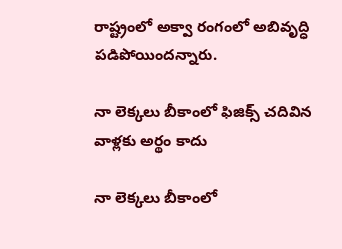రాష్ట్రంలో అక్వా రంగంలో అబివృద్ధి పడిపోయిందన్నారు.

నా లెక్కలు బీకాంలో ఫిజిక్స్ చదివిన వాళ్లకు అర్థం కాదు

నా లెక్కలు బీకాంలో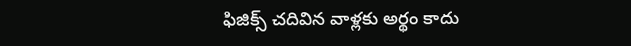ఫిజిక్స్ చదివిన వాళ్లకు అర్థం కాదు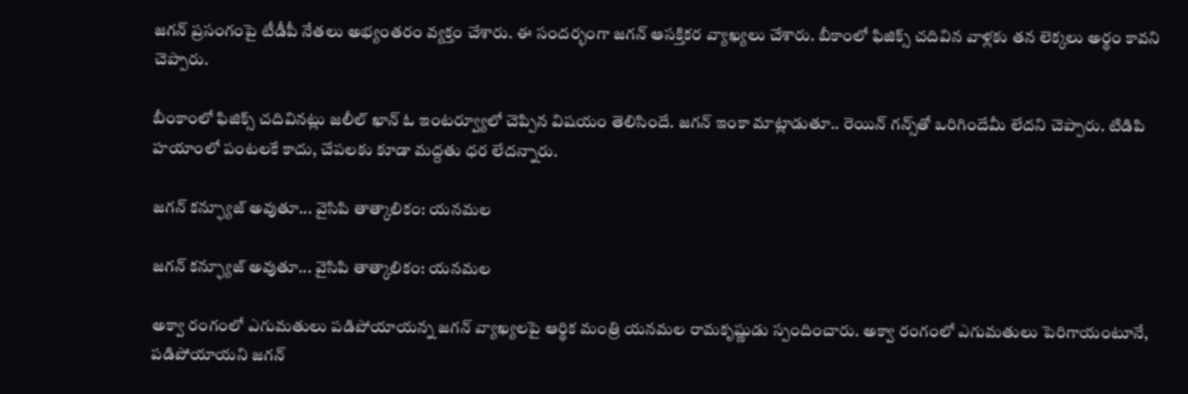జగన్ ప్రసంగంపై టీడీపీ నేతలు అభ్యంతరం వ్యక్తం చేశారు. ఈ సందర్భంగా జగన్ ఆసక్తికర వ్యాఖ్యలు చేశారు. బీకాంలో ఫిజిక్స్ చదివిన వాళ్లకు తన లెక్కలు అర్థం కావని చెప్పారు.

బీంకాంలో ఫిజిక్స్ చదివినట్లు జలీల్ ఖాన్ ఓ ఇంటర్వ్యూలో చెప్పిన విషయం తెలిసిందే. జగన్ ఇంకా మాట్లాడుతూ.. రెయిన్ గన్స్‌తో ఒరిగిందేమీ లేదని చెప్పారు. టిడిపి హయాంలో పంటలకే కాదు, చేపలకు కూడా మద్దతు ధర లేదన్నారు.

జగన్ కన్ఫ్యూజ్ అవుతూ... వైసిపి తాత్కాలికం: యనమల

జగన్ కన్ఫ్యూజ్ అవుతూ... వైసిపి తాత్కాలికం: యనమల

అక్వా రంగంలో ఎగుమతులు పడిపోయాయన్న జగన్ వ్యాఖ్యలపై ఆర్థిక మంత్రి యనమల రామకృష్ణుడు స్పందించారు. అక్వా రంగంలో ఎగుమతులు పెరిగాయంటూనే, పడిపోయాయని జగన్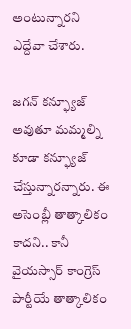అంటున్నారని ఎద్దేవా చేశారు.

జగన్ కన్ఫ్యూజ్ అవుతూ మమ్మల్ని కూడా కన్ఫ్యూజ్ చేస్తున్నారన్నారు. ఈ అసెంబ్లీ తాత్కాలికం కాదని.. కానీ వైయస్సార్ కాంగ్రెస్ పార్టీయే తాత్కాలికం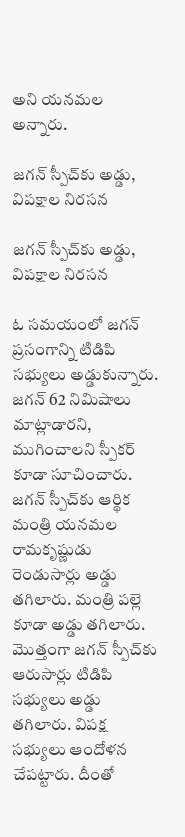అని యనమల అన్నారు.

జగన్ స్పీచ్‌కు అడ్డు, విపక్షాల నిరసన

జగన్ స్పీచ్‌కు అడ్డు, విపక్షాల నిరసన

ఓ సమయంలో జగన్ ప్రసంగాన్ని టిడిపి సభ్యులు అడ్డుకున్నారు. జగన్ 62 నిమిషాలు మాట్లాడారని, ముగించాలని స్పీకర్ కూడా సూచించారు. జగన్ స్పీచ్‌కు ఆర్థిక మంత్రి యనమల రామకృష్ణుడు రెండుసార్లు అడ్డు తగిలారు. మంత్రి పల్లె కూడా అడ్డు తగిలారు. మొత్తంగా జగన్ స్పీచ్‌కు ఆరుసార్లు టిడిపి సభ్యులు అడ్డు తగిలారు. విపక్ష సభ్యులు ఆందోళన చేపట్టారు. దీంతో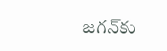జగన్‌కు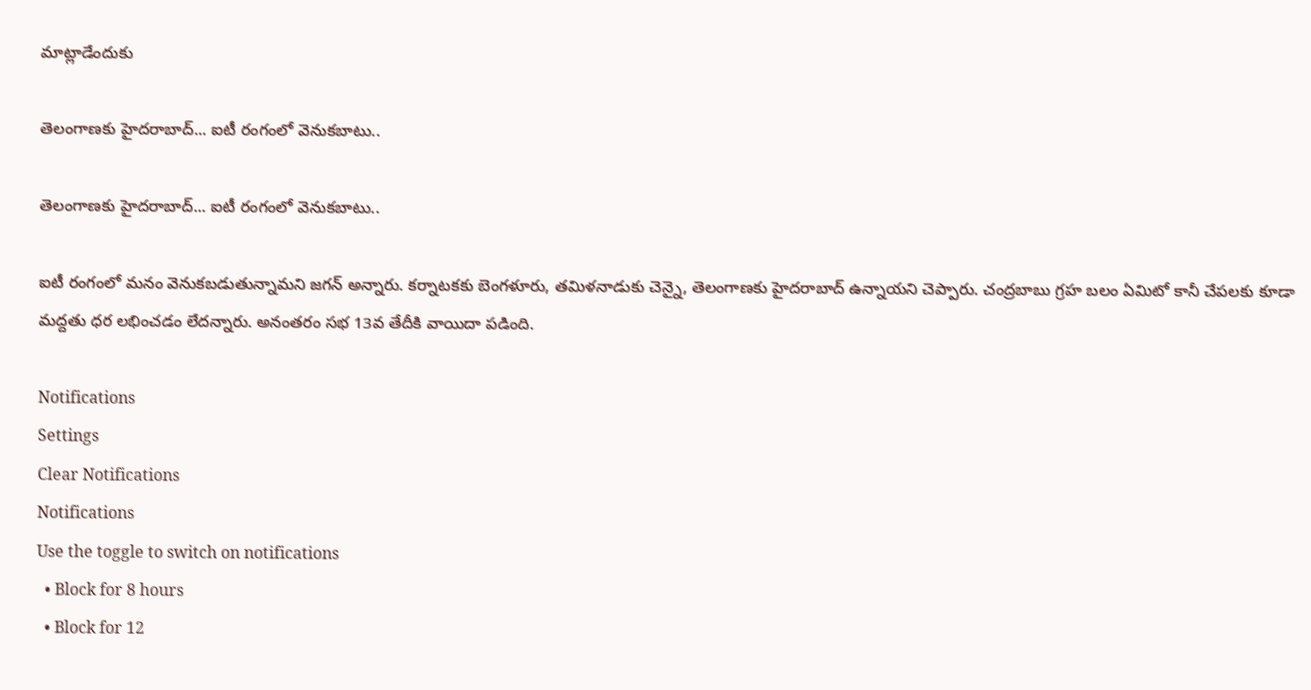మాట్లాడేందుకు

తెలంగాణకు హైదరాబాద్... ఐటీ రంగంలో వెనుకబాటు..

తెలంగాణకు హైదరాబాద్... ఐటీ రంగంలో వెనుకబాటు..

ఐటీ రంగంలో మనం వెనుకబడుతున్నామని జగన్ అన్నారు. కర్నాటకకు బెంగళూరు, తమిళనాడుకు చెన్నై, తెలంగాణకు హైదరాబాద్ ఉన్నాయని చెప్పారు. చంద్రబాబు గ్రహ బలం ఏమిటో కానీ చేపలకు కూడా మద్దతు ధర లభించడం లేదన్నారు. అనంతరం సభ 13వ తేదీకి వాయిదా పడింది.

Notifications
Settings
Clear Notifications
Notifications
Use the toggle to switch on notifications
  • Block for 8 hours
  • Block for 12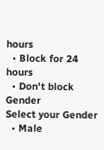hours
  • Block for 24 hours
  • Don't block
Gender
Select your Gender
  • Male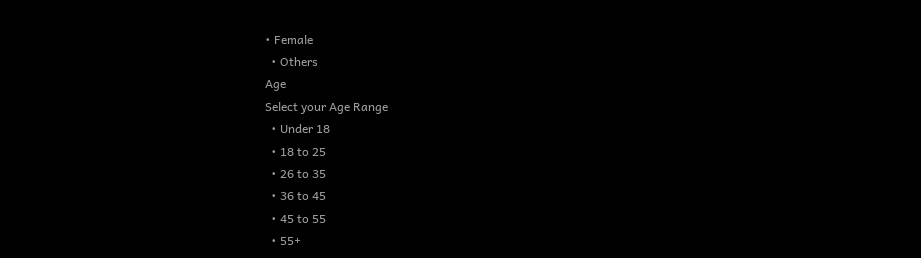• Female
  • Others
Age
Select your Age Range
  • Under 18
  • 18 to 25
  • 26 to 35
  • 36 to 45
  • 45 to 55
  • 55+